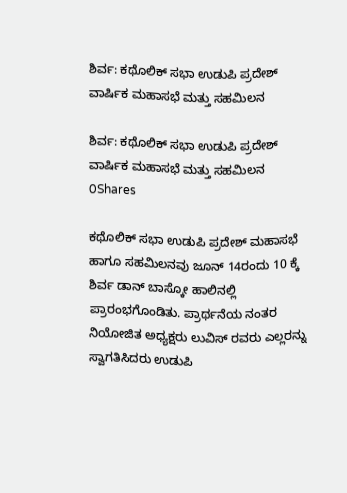ಶಿರ್ವ: ಕಥೊಲಿಕ್ ಸಭಾ ಉಡುಪಿ ಪ್ರದೇಶ್ ವಾರ್ಷಿಕ ಮಹಾಸಭೆ ಮತ್ತು ಸಹಮಿಲನ

ಶಿರ್ವ: ಕಥೊಲಿಕ್ ಸಭಾ ಉಡುಪಿ ಪ್ರದೇಶ್ ವಾರ್ಷಿಕ ಮಹಾಸಭೆ ಮತ್ತು ಸಹಮಿಲನ
0Shares

ಕಥೊಲಿಕ್ ಸಭಾ ಉಡುಪಿ ಪ್ರದೇಶ್ ಮಹಾಸಭೆ ಹಾಗೂ ಸಹಮಿಲನವು ಜೂನ್ 14ರಂದು 10 ಕ್ಕೆ ಶಿರ್ವ ಡಾನ್ ಬಾಸ್ಕೋ ಹಾಲಿನಲ್ಲಿ ಪ್ರಾರಂಭಗೊಂಡಿತು. ಪ್ರಾರ್ಥನೆಯ ನಂತರ ನಿಯೋಜಿತ ಅಧ್ಯಕ್ಷರು ಲುವಿಸ್ ರವರು ಎಲ್ಲರನ್ನು ಸ್ವಾಗತಿಸಿದರು ಉಡುಪಿ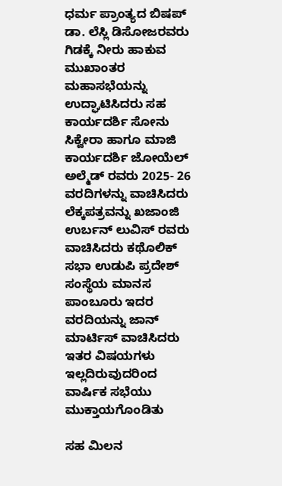ಧರ್ಮ ಪ್ರಾಂತ್ಯದ ಬಿಷಪ್ ಡಾ. ಲೆಸ್ಲಿ ಡಿಸೋಜರವರು ಗಿಡಕ್ಕೆ ನೀರು ಹಾಕುವ ಮುಖಾಂತರ ಮಹಾಸಭೆಯನ್ನು ಉದ್ಘಾಟಿಸಿದರು ಸಹ ಕಾರ್ಯದರ್ಶಿ ಸೋನು ಸಿಕ್ವೇರಾ ಹಾಗೂ ಮಾಜಿ ಕಾರ್ಯದರ್ಶಿ ಜೋಯೆಲ್ ಅಲ್ಮೆಡ್ ರವರು 2025- 26 ವರದಿಗಳನ್ನು ವಾಚಿಸಿದರು ಲೆಕ್ಕಪತ್ರವನ್ನು ಖಜಾಂಜಿ ಉರ್ಬನ್ ಲುವಿಸ್ ರವರು ವಾಚಿಸಿದರು ಕಥೊಲಿಕ್ ಸಭಾ ಉಡುಪಿ ಪ್ರದೇಶ್ ಸಂಸ್ಥೆಯ ಮಾನಸ ಪಾಂಬೂರು ಇದರ ವರದಿಯನ್ನು ಜಾನ್ ಮಾರ್ಟಿಸ್ ವಾಚಿಸಿದರು ಇತರ ವಿಷಯಗಳು ಇಲ್ಲದಿರುವುದರಿಂದ ವಾರ್ಷಿಕ ಸಭೆಯು ಮುಕ್ತಾಯಗೊಂಡಿತು

ಸಹ ಮಿಲನ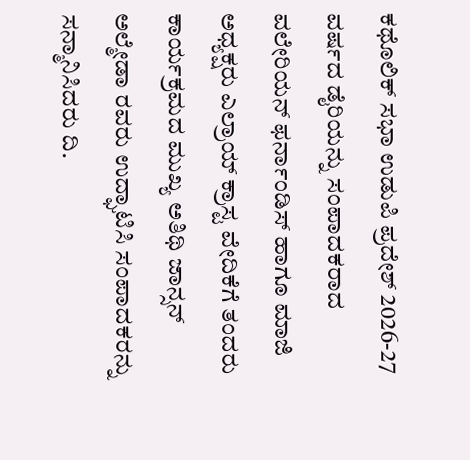ಕಥೊಲಿಕ್ ಸಭಾ ಉಡುಪಿ ಪ್ರದೇಶ್ 2026-27 ವರ್ಷದ ಡೈರಿಯನ್ನು ಸಂಪಾದಕರಾದ ವಲೇರಿಯನ್ ಫರ್ನಾಂಡಿಸ್ ಹಾಗೂ ಮಾಜಿ ಅಧ್ಯಕ್ಷರು ಎಲ್ರಾಯ್ ಕ್ರಾಸ್ಟ ವೇದಿಕೆಗೆ ತಂದರು ಕಾರ್ಯಕ್ರಮದ ಮುಖ್ಯ ಅತಿಥಿ ಜಾನ್ಸನ್ ಅಲ್ಮೇಡಾ ರವರು ಉದ್ಘಾಟಿಸಿ ಸಂಪಾದಕರನ್ನು ಸನ್ಮಾನಿಸಿದರು ದಿ.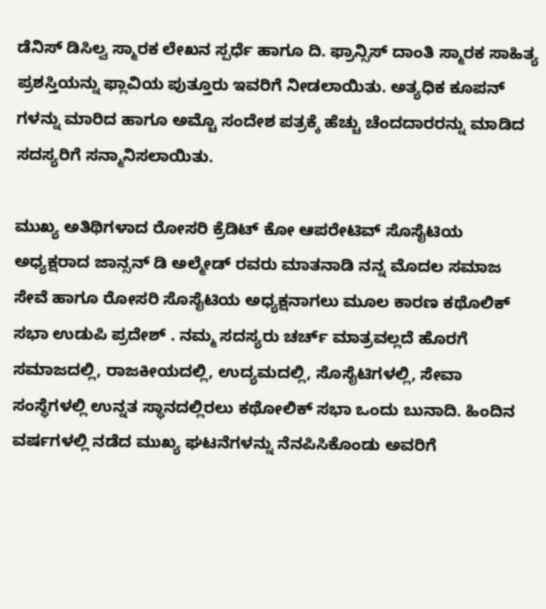ಡೆನಿಸ್ ಡಿಸಿಲ್ವ ಸ್ಮಾರಕ ಲೇಖನ ಸ್ಪರ್ಧೆ ಹಾಗೂ ದಿ. ಫ್ರಾನ್ಸಿಸ್ ದಾಂತಿ ಸ್ಮಾರಕ ಸಾಹಿತ್ಯ ಪ್ರಶಸ್ತಿಯನ್ನು ಫ್ಲಾವಿಯ ಪುತ್ತೂರು ಇವರಿಗೆ ನೀಡಲಾಯಿತು. ಅತ್ಯಧಿಕ ಕೂಪನ್ ಗಳನ್ನು ಮಾರಿದ ಹಾಗೂ ಅಮ್ಚೊ ಸಂದೇಶ ಪತ್ರಕ್ಕೆ ಹೆಚ್ಚು ಚೆಂದದಾರರನ್ನು ಮಾಡಿದ ಸದಸ್ಯರಿಗೆ ಸನ್ಮಾನಿಸಲಾಯಿತು.

ಮುಖ್ಯ ಅತಿಥಿಗಳಾದ ರೋಸರಿ ಕ್ರೆಡಿಟ್ ಕೋ ಆಪರೇಟಿವ್ ಸೊಸೈಟಿಯ ಅಧ್ಯಕ್ಷರಾದ ಜಾನ್ಸನ್ ಡಿ ಅಲ್ಮೇಡ್ ರವರು ಮಾತನಾಡಿ ನನ್ನ ಮೊದಲ ಸಮಾಜ ಸೇವೆ ಹಾಗೂ ರೋಸರಿ ಸೊಸೈಟಿಯ ಅಧ್ಯಕ್ಷನಾಗಲು ಮೂಲ ಕಾರಣ ಕಥೊಲಿಕ್ ಸಭಾ ಉಡುಪಿ ಪ್ರದೇಶ್ . ನಮ್ಮ ಸದಸ್ಯರು ಚರ್ಚ್ ಮಾತ್ರವಲ್ಲದೆ ಹೊರಗೆ ಸಮಾಜದಲ್ಲಿ, ರಾಜಕೀಯದಲ್ಲಿ, ಉದ್ಯಮದಲ್ಲಿ, ಸೊಸೈಟಿಗಳಲ್ಲಿ, ಸೇವಾ ಸಂಸ್ಥೆಗಳಲ್ಲಿ ಉನ್ನತ ಸ್ಥಾನದಲ್ಲಿರಲು ಕಥೋಲಿಕ್ ಸಭಾ ಒಂದು ಬುನಾದಿ. ಹಿಂದಿನ ವರ್ಷಗಳಲ್ಲಿ ನಡೆದ ಮುಖ್ಯ ಘಟನೆಗಳನ್ನು ನೆನಪಿಸಿಕೊಂಡು ಅವರಿಗೆ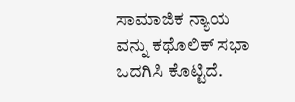ಸಾಮಾಜಿಕ ನ್ಯಾಯ ವನ್ನು ಕಥೊಲಿಕ್ ಸಭಾ ಒದಗಿಸಿ ಕೊಟ್ಟಿದೆ.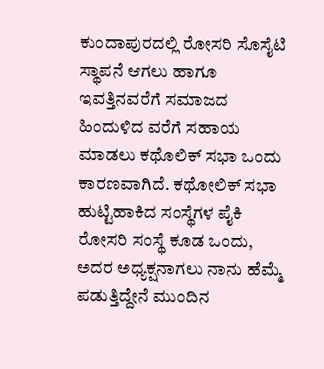ಕುಂದಾಪುರದಲ್ಲಿ ರೋಸರಿ ಸೊಸೈಟಿ ಸ್ಥಾಪನೆ ಆಗಲು ಹಾಗೂ ಇವತ್ತಿನವರೆಗೆ ಸಮಾಜದ ಹಿಂದುಳಿದ ವರೆಗೆ ಸಹಾಯ ಮಾಡಲು ಕಥೊಲಿಕ್ ಸಭಾ ಒಂದು ಕಾರಣವಾಗಿದೆ. ಕಥೋಲಿಕ್ ಸಭಾ ಹುಟ್ಟಿಹಾಕಿದ ಸಂಸ್ಥೆಗಳ ಪೈಕಿ ರೋಸರಿ ಸಂಸ್ಥೆ ಕೂಡ ಒಂದು, ಅದರ ಅಧ್ಯಕ್ಷನಾಗಲು ನಾನು ಹೆಮ್ಮೆ ಪಡುತ್ತಿದ್ದೇನೆ ಮುಂದಿನ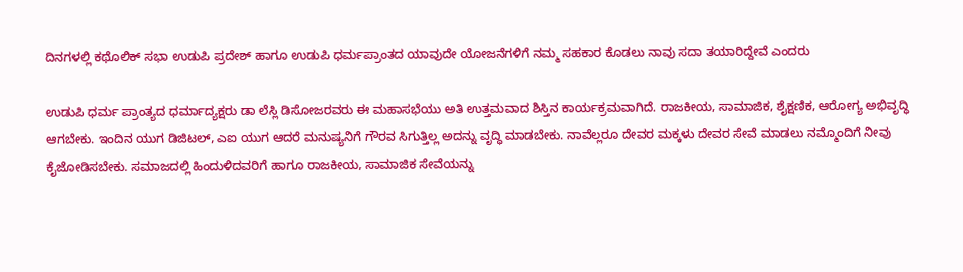ದಿನಗಳಲ್ಲಿ ಕಥೊಲಿಕ್ ಸಭಾ ಉಡುಪಿ ಪ್ರದೇಶ್ ಹಾಗೂ ಉಡುಪಿ ಧರ್ಮಪ್ರಾಂತದ ಯಾವುದೇ ಯೋಜನೆಗಳಿಗೆ ನಮ್ಮ ಸಹಕಾರ ಕೊಡಲು ನಾವು ಸದಾ ತಯಾರಿದ್ದೇವೆ ಎಂದರು

ಉಡುಪಿ ಧರ್ಮ ಪ್ರಾಂತ್ಯದ ಧರ್ಮಾದ್ಯಕ್ಷರು ಡಾ ಲೆಸ್ಲಿ ಡಿಸೋಜರವರು ಈ ಮಹಾಸಭೆಯು ಅತಿ ಉತ್ತಮವಾದ ಶಿಸ್ತಿನ ಕಾರ್ಯಕ್ರಮವಾಗಿದೆ. ರಾಜಕೀಯ, ಸಾಮಾಜಿಕ, ಶೈಕ್ಷಣಿಕ, ಆರೋಗ್ಯ ಅಭಿವೃದ್ಧಿ ಆಗಬೇಕು. ಇಂದಿನ ಯುಗ ಡಿಜಿಟಲ್, ಎಐ ಯುಗ ಆದರೆ ಮನುಷ್ಯನಿಗೆ ಗೌರವ ಸಿಗುತ್ತಿಲ್ಲ ಅದನ್ನು ವೃದ್ಧಿ ಮಾಡಬೇಕು. ನಾವೆಲ್ಲರೂ ದೇವರ ಮಕ್ಕಳು ದೇವರ ಸೇವೆ ಮಾಡಲು ನಮ್ಮೊಂದಿಗೆ ನೀವು ಕೈಜೋಡಿಸಬೇಕು. ಸಮಾಜದಲ್ಲಿ ಹಿಂದುಳಿದವರಿಗೆ ಹಾಗೂ ರಾಜಕೀಯ, ಸಾಮಾಜಿಕ ಸೇವೆಯನ್ನು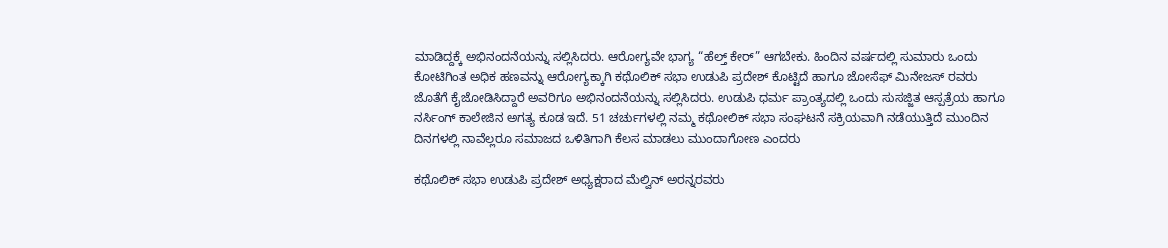ಮಾಡಿದ್ದಕ್ಕೆ ಅಭಿನಂದನೆಯನ್ನು ಸಲ್ಲಿಸಿದರು. ಆರೋಗ್ಯವೇ ಭಾಗ್ಯ “ಹೆಲ್ತ್ ಕೇರ್” ಆಗಬೇಕು. ಹಿಂದಿನ ವರ್ಷದಲ್ಲಿ ಸುಮಾರು ಒಂದು ಕೋಟಿಗಿಂತ ಅಧಿಕ ಹಣವನ್ನು ಆರೋಗ್ಯಕ್ಕಾಗಿ ಕಥೊಲಿಕ್ ಸಭಾ ಉಡುಪಿ ಪ್ರದೇಶ್ ಕೊಟ್ಟಿದೆ ಹಾಗೂ ಜೋಸೆಫ್ ಮಿನೇಜಸ್ ರವರು ಜೊತೆಗೆ ಕೈಜೋಡಿಸಿದ್ದಾರೆ ಅವರಿಗೂ ಅಭಿನಂದನೆಯನ್ನು ಸಲ್ಲಿಸಿದರು. ಉಡುಪಿ ಧರ್ಮ ಪ್ರಾಂತ್ಯದಲ್ಲಿ ಒಂದು ಸುಸಜ್ಜಿತ ಆಸ್ಪತ್ರೆಯ ಹಾಗೂ ನರ್ಸಿಂಗ್ ಕಾಲೇಜಿನ ಅಗತ್ಯ ಕೂಡ ಇದೆ. 51 ಚರ್ಚುಗಳಲ್ಲಿ ನಮ್ಮ ಕಥೋಲಿಕ್ ಸಭಾ ಸಂಘಟನೆ ಸಕ್ರಿಯವಾಗಿ ನಡೆಯುತ್ತಿದೆ ಮುಂದಿನ ದಿನಗಳಲ್ಲಿ ನಾವೆಲ್ಲರೂ ಸಮಾಜದ ಒಳಿತಿಗಾಗಿ ಕೆಲಸ ಮಾಡಲು ಮುಂದಾಗೋಣ ಎಂದರು

ಕಥೊಲಿಕ್ ಸಭಾ ಉಡುಪಿ ಪ್ರದೇಶ್ ಅಧ್ಯಕ್ಷರಾದ ಮೆಲ್ವಿನ್ ಅರನ್ನರವರು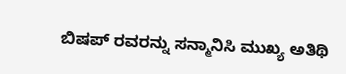ಬಿಷಪ್ ರವರನ್ನು ಸನ್ಮಾನಿಸಿ ಮುಖ್ಯ ಅತಿಥಿ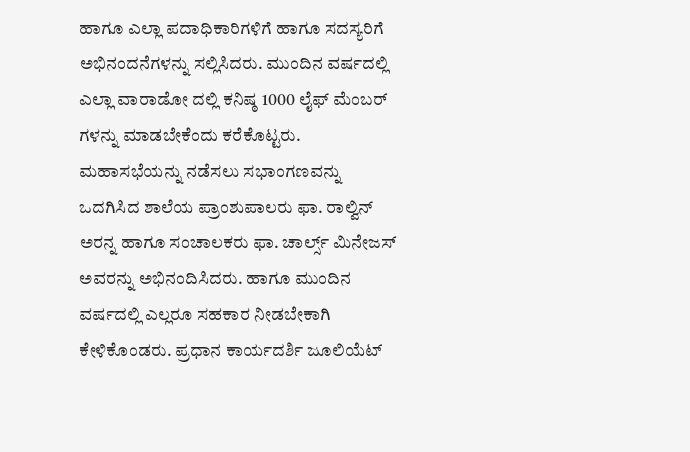ಹಾಗೂ ಎಲ್ಲಾ ಪದಾಧಿಕಾರಿಗಳಿಗೆ ಹಾಗೂ ಸದಸ್ಯರಿಗೆ ಅಭಿನಂದನೆಗಳನ್ನು ಸಲ್ಲಿಸಿದರು. ಮುಂದಿನ ವರ್ಷದಲ್ಲಿ ಎಲ್ಲಾ ವಾರಾಡೋ ದಲ್ಲಿ ಕನಿಷ್ಠ 1000 ಲೈಫ್ ಮೆಂಬರ್ ಗಳನ್ನು ಮಾಡಬೇಕೆಂದು ಕರೆಕೊಟ್ಟರು. ಮಹಾಸಭೆಯನ್ನು ನಡೆಸಲು ಸಭಾಂಗಣವನ್ನು ಒದಗಿಸಿದ ಶಾಲೆಯ ಪ್ರಾಂಶುಪಾಲರು ಫಾ. ರಾಲ್ವಿನ್ ಅರನ್ನ ಹಾಗೂ ಸಂಚಾಲಕರು ಫಾ. ಚಾರ್ಲ್ಸ್ ಮಿನೇಜಸ್ ಅವರನ್ನು ಅಭಿನಂದಿಸಿದರು. ಹಾಗೂ ಮುಂದಿನ ವರ್ಷದಲ್ಲಿ ಎಲ್ಲರೂ ಸಹಕಾರ ನೀಡಬೇಕಾಗಿ ಕೇಳಿಕೊಂಡರು. ಪ್ರಧಾನ ಕಾರ್ಯದರ್ಶಿ ಜೂಲಿಯೆಟ್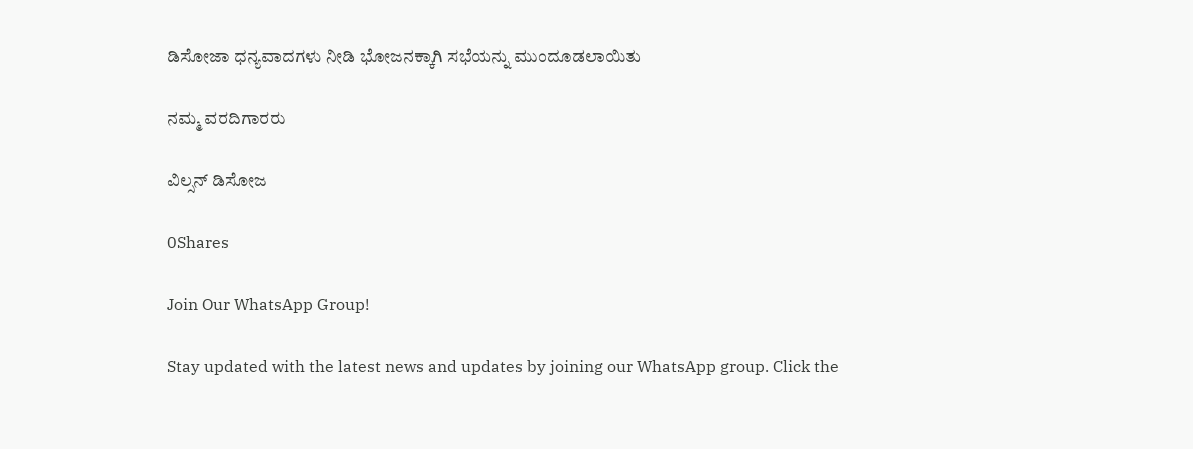ಡಿಸೋಜಾ ಧನ್ಯವಾದಗಳು ನೀಡಿ ಭೋಜನಕ್ಕಾಗಿ ಸಭೆಯನ್ನು ಮುಂದೂಡಲಾಯಿತು

ನಮ್ಮ ವರದಿಗಾರರು

ವಿಲ್ಸನ್ ಡಿಸೋಜ

0Shares

Join Our WhatsApp Group!

Stay updated with the latest news and updates by joining our WhatsApp group. Click the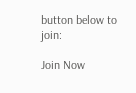button below to join:

Join Now